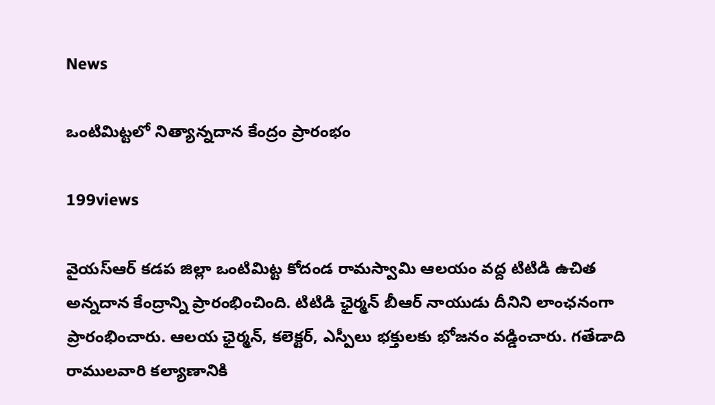News

ఒంటిమిట్టలో నిత్యాన్నదాన కేంద్రం ప్రారంభం

199views

వైయస్‌ఆర్‌ కడప జిల్లా ఒంటిమిట్ట కోదండ రామస్వామి ఆలయం వద్ద టిటిడి ఉచిత అన్నదాన కేంద్రాన్ని ప్రారంభించింది. టిటిడి ఛైర్మన్‌ బీఆర్‌ నాయుడు దీనిని లాంఛనంగా ప్రారంభించారు. ఆలయ ఛైర్మన్‌, కలెక్టర్‌, ఎస్పీలు భక్తులకు భోజనం వడ్డించారు. గతేడాది రాములవారి కల్యాణానికి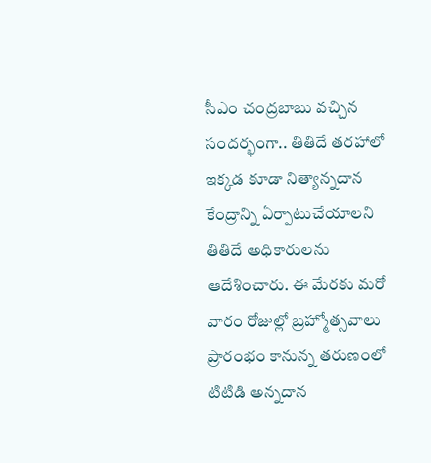సీఎం చంద్రబాబు వచ్చిన సందర్భంగా.. తితిదే తరహాలో ఇక్కడ కూడా నిత్యాన్నదాన కేంద్రాన్ని ఏర్పాటుచేయాలని తితిదే అధికారులను ఆదేశించారు. ఈ మేరకు మరో వారం రోజుల్లో బ్రహ్మోత్సవాలు ప్రారంభం కానున్న తరుణంలో టిటిడి అన్నదాన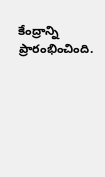కేంద్రాన్ని ప్రారంభించింది.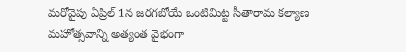మరోవైపు ఏప్రిల్‌ 1న జరగబోయే ఒంటిమిట్ట సీతారామ కల్యాణ మహోత్సవాన్ని అత్యంత వైభంగా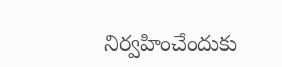నిర్వహించేందుకు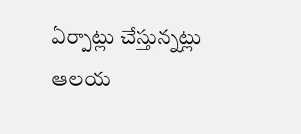ఏర్పాట్లు చేస్తున్నట్లు ఆలయ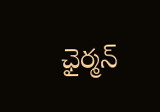ఛైర్మన్‌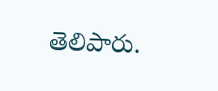తెలిపారు.